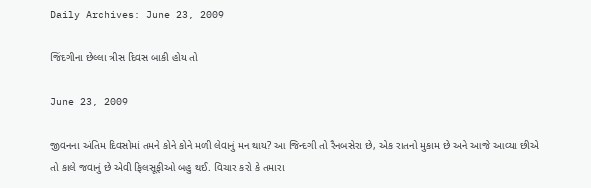Daily Archives: June 23, 2009

જિંદગીના છેલ્લા ત્રીસ દિવસ બાકી હોય તો

June 23, 2009

જીવનના અંતિમ દિવસોમાં તમને કોને કોને મળી લેવાનું મન થાય? આ જિન્દગી તો રૈનબસેરા છે, એક રાતનો મુકામ છે અને આજે આવ્યા છીએ તો કાલે જવાનું છે એવી ફિલસૂફીઓ બહુ થઈ. વિચાર કરો કે તમારા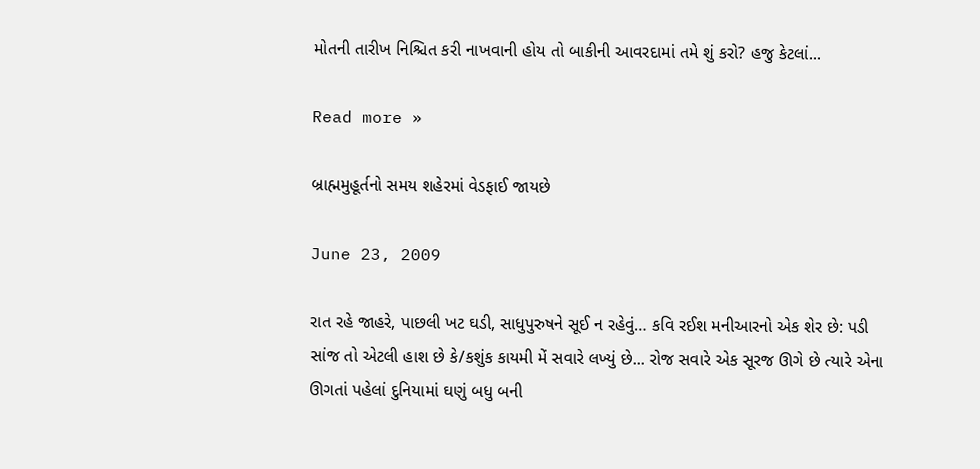મોતની તારીખ નિશ્ચિત કરી નાખવાની હોય તો બાકીની આવરદામાં તમે શું કરો? હજુ કેટલાં...

Read more »

બ્રાહ્મમુહૂર્તનો સમય શહેરમાં વેડફાઈ જાયછે

June 23, 2009

રાત રહે જાહરે, પાછલી ખટ ઘડી, સાધુપુરુષને સૂઈ ન રહેવું… કવિ રઈશ મનીઆરનો એક શેર છે: પડી સાંજ તો એટલી હાશ છે કે/કશુંક કાયમી મેં સવારે લખ્યું છે... રોજ સવારે એક સૂરજ ઊગે છે ત્યારે એના ઊગતાં પહેલાં દુનિયામાં ઘણું બધુ બની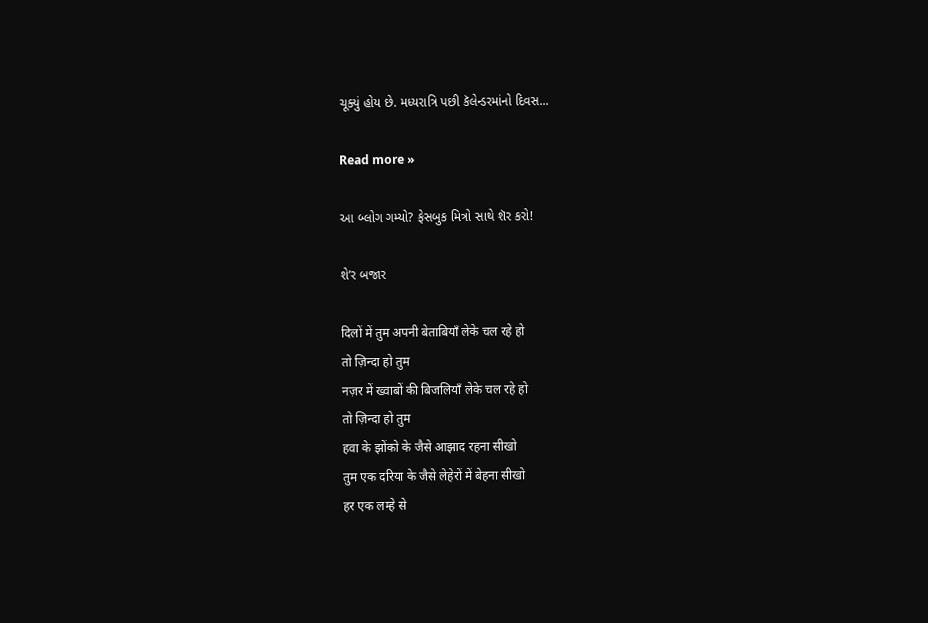ચૂક્યું હોય છે. મધ્યરાત્રિ પછી કૅલેન્ડરમાંનો દિવસ...

Read more »

આ બ્લોગ ગમ્યો? ફેસબુક મિત્રો સાથે શૅર કરો!

શે’ર બજાર

दिलों में तुम अपनी बेताबियाँ लेके चल रहे हो
तो ज़िन्दा हो तुम
नज़र में ख्वाबों की बिजलियाँ लेके चल रहे हो
तो ज़िन्दा हो तुम
हवा के झोंको के जैसे आझाद रहना सीखो
तुम एक दरिया के जैसे लेहेरों में बेहना सीखो
हर एक लम्हे से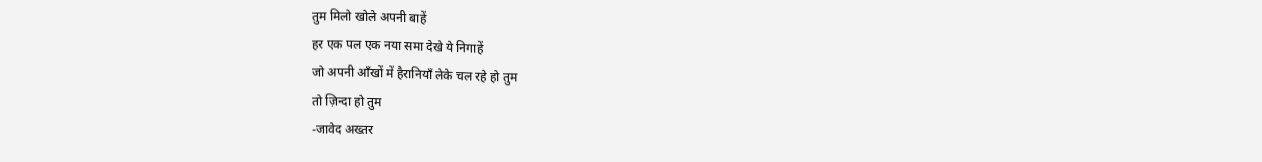तुम मिलो खोले अपनी बाहें
हर एक पल एक नया समा देखे ये निगाहें
जो अपनी आँखों में हैरानियाँ लेके चल रहे हो तुम
तो ज़िन्दा हो तुम
-जावेद अख्तर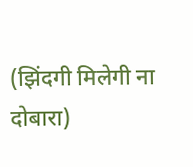(झिंदगी मिलेगी ना दोबारा)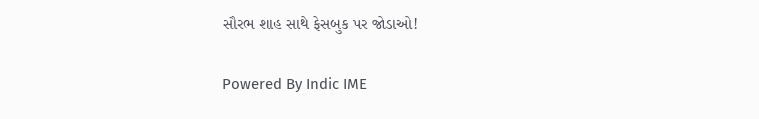સૌરભ શાહ સાથે ફેસબુક પર જોડાઓ!

Powered By Indic IME